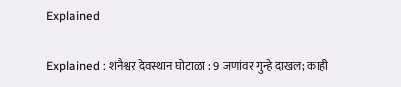Explained

Explained : शनैश्वर देवस्थान घोटाळा : 9 जणांवर गुन्हे दाखल; काही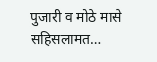पुजारी व मोठे मासे सहिसलामत…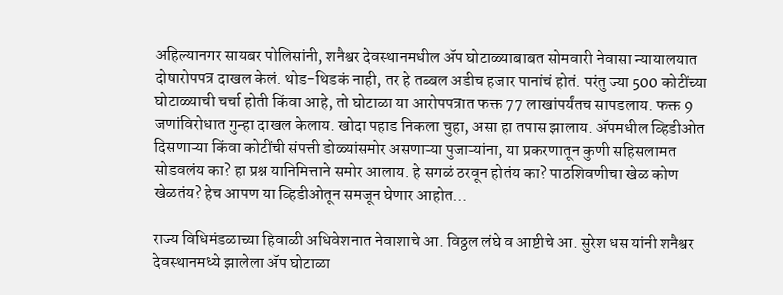अहिल्यानगर सायबर पोलिसांनी, शनैश्वर देवस्थानमधील ॲप घोटाळ्याबाबत सोमवारी नेवासा न्यायालयात दोषारोपपत्र दाखल केलं. थोड-थिडकं नाही, तर हे तब्बल अडीच हजार पानांचं होतं. परंतु ज्या 500 कोटींच्या घोटाळ्याची चर्चा होती किंवा आहे, तो घोटाळा या आरोपपत्रात फक्त 77 लाखांपर्यंतच सापडलाय. फक्त 9 जणांविरोधात गुन्हा दाखल केलाय. खोदा पहाड निकला चुहा, असा हा तपास झालाय. ॲपमधील व्हिडीओत दिसणाऱ्या किंवा कोटींची संपत्ती डोळ्यांसमोर असणाऱ्या पुजाऱ्यांना, या प्रकरणातून कुणी सहिसलामत सोडवलंय का? हा प्रश्न यानिमित्ताने समोर आलाय. हे सगळं ठरवून होतंय का? पाठशिवणीचा खेळ कोण खेळतंय? हेच आपण या व्हिडीओतून समजून घेणार आहोत…

राज्य विधिमंडळाच्या हिवाळी अधिवेशनात नेवाशाचे आ. विठ्ठल लंघे व आष्टीचे आ. सुरेश धस यांनी शनैश्वर देवस्थानमध्ये झालेला ॲप घोटाळा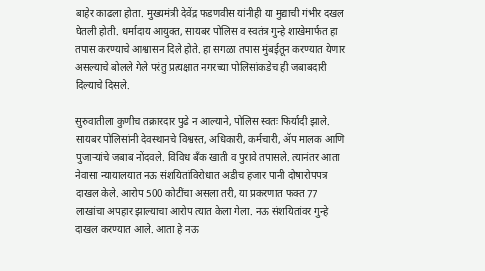बाहेर काढला होता. मुख्यमंत्री देवेंद्र फडणवीस यांनीही या मुद्याची गंभीर दखल घेतली होती. धर्मादाय आयुक्त, सायबर पोलिस व स्वतंत्र गुन्हे शाखेमार्फत हा तपास करण्याचे आश्वासन दिले होते. हा सगळा तपास मुंबईतून करण्यात येणार असल्याचे बोलले गेले परंतु प्रत्यक्षात नगरच्या पोलिसांकडेच ही जबाबदारी दिल्याचे दिसले.

सुरुवातीला कुणीच तक्रारदार पुढे न आल्याने, पोलिस स्वतः फिर्यादी झाले. सायबर पोलिसांनी देवस्थानचे विश्वस्त, अधिकारी, कर्मचारी, ॲप मालक आणि पुजाऱ्यांचे जबाब नोंदवले. विविध बँक खाती व पुरावे तपासले. त्यानंतर आता नेवासा न्यायालयात नऊ संशयितांविरोधात अडीच हजार पानी दोषारोपपत्र दाखल केले. आरोप 500 कोटींचा असला तरी, या प्रकरणात फक्त 77 लाखांचा अपहार झाल्याचा आरोप त्यात केला गेला. नऊ संशयितांवर गुन्हे दाखल करण्यात आले. आता हे नऊ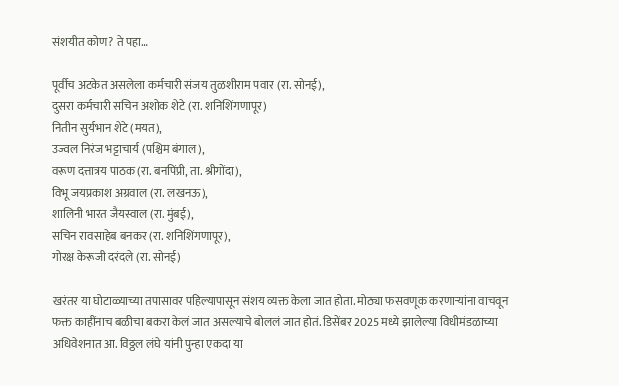संशयीत कोण? ते पहा…

पूर्वीच अटकेत असलेला कर्मचारी संजय तुळशीराम पवार (रा. सोनई),
दुसरा कर्मचारी सचिन अशोक शेटे (रा. शनिशिंगणापूर)
नितीन सुर्यभान शेटे (मयत),
उज्वल निरंज भट्टाचार्य (पश्चिम बंगाल),
वरूण दत्तात्रय पाठक (रा. बनपिंप्री, ता. श्रीगोंदा),
विभू जयप्रकाश अग्रवाल (रा. लखनऊ),
शालिनी भारत जैयस्वाल (रा. मुंबई),
सचिन रावसाहेब बनकर (रा. शनिशिंगणापूर),
गोरक्ष केरूजी दरंदले (रा. सोनई)

खरंतर या घोटाळ्याच्या तपासावर पहिल्यापासून संशय व्यक्त केला जात होता. मोठ्या फसवणूक करणाऱ्यांना वाचवून फक्त काहींनाच बळीचा बकरा केलं जात असल्याचे बोललं जात होतं. डिसेंबर 2025 मध्ये झालेल्या विधीमंडळाच्या अधिवेशनात आ. विठ्ठल लंघे यांनी पुन्हा एकदा या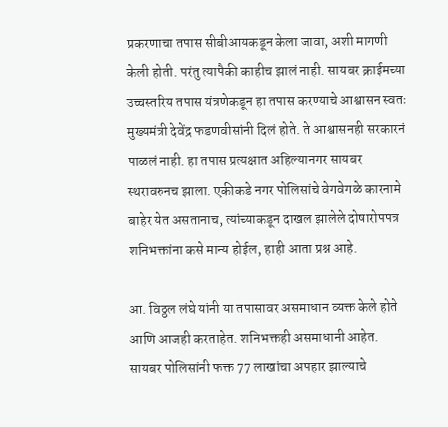प्रकरणाचा तपास सीबीआयकडून केला जावा, अशी मागणी केली होती. परंतु त्यापैकी काहीच झालं नाही. सायबर क्राईमच्या उच्चस्तरिय तपास यंत्रणेकडून हा तपास करण्याचे आश्वासन स्वतः मुख्यमंत्री देवेंद्र फडणवीसांनी दिलं होते. ते आश्वासनही सरकारनं पाळलं नाही. हा तपास प्रत्यक्षात अहिल्यानगर सायबर स्थरावरुनच झाला. एकीकडे नगर पोलिसांचे वेगवेगळे कारनामे बाहेर येत असतानाच, त्यांच्याकडून दाखल झालेले दोषारोपपत्र शनिभक्तांना कसे मान्य होईल, हाही आता प्रश्न आहे.

आ. विठ्ठल लंघे यांनी या तपासावर असमाधान व्यक्त केले होते आणि आजही करताहेत. शनिभक्तही असमाधानी आहेत. सायबर पोलिसांनी फक्त 77 लाखांचा अपहार झाल्याचे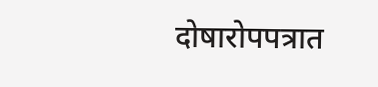दोषारोपपत्रात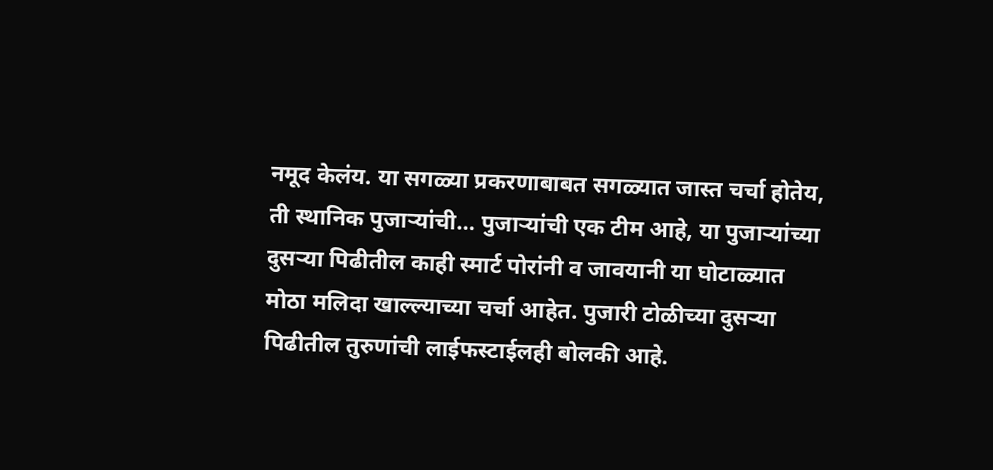नमूद केलंय. या सगळ्या प्रकरणाबाबत सगळ्यात जास्त चर्चा होतेय, ती स्थानिक पुजाऱ्यांची… पुजाऱ्यांची एक टीम आहे, या पुजाऱ्यांच्या दुसऱ्या पिढीतील काही स्मार्ट पोरांनी व जावयानी या घोटाळ्यात मोठा मलिदा खाल्ल्याच्या चर्चा आहेत. पुजारी टोळीच्या दुसऱ्या पिढीतील तुरुणांची लाईफस्टाईलही बोलकी आहे.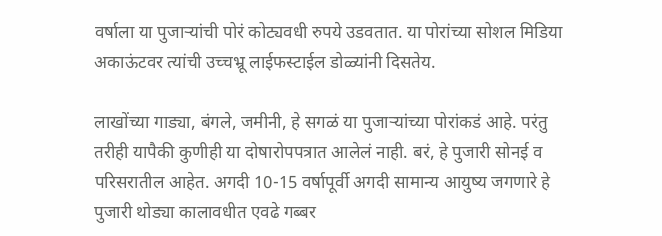वर्षाला या पुजाऱ्यांची पोरं कोट्यवधी रुपये उडवतात. या पोरांच्या सोशल मिडिया अकाऊंटवर त्यांची उच्चभ्रू लाईफस्टाईल डोळ्यांनी दिसतेय.

लाखोंच्या गाड्या, बंगले, जमीनी, हे सगळं या पुजाऱ्यांच्या पोरांकडं आहे. परंतु तरीही यापैकी कुणीही या दोषारोपपत्रात आलेलं नाही. बरं, हे पुजारी सोनई व परिसरातील आहेत. अगदी 10-15 वर्षापूर्वी अगदी सामान्य आयुष्य जगणारे हे पुजारी थोड्या कालावधीत एवढे गब्बर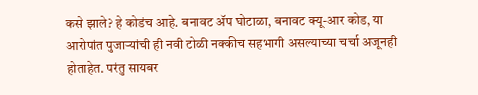कसे झाले? हे कोडंच आहे. बनावट ॲप घोटाळा, बनावट क्यू-आर कोड, या आरोपांत पुजाऱ्यांची ही नवी टोळी नक्कीच सहभागी असल्याच्या चर्चा अजूनही होताहेत. परंतु सायबर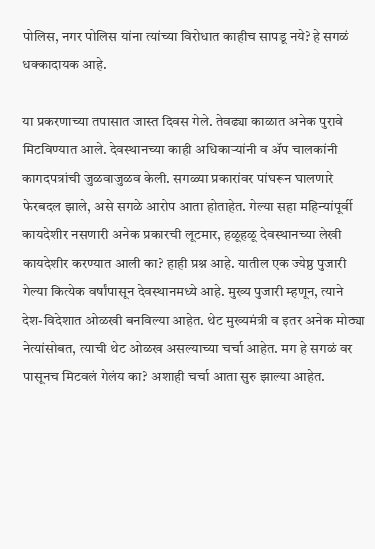पोलिस, नगर पोलिस यांना त्यांच्या विरोधात काहीच सापडू नये? हे सगळं धक्कादायक आहे.

या प्रकरणाच्या तपासात जास्त दिवस गेले. तेवढ्या काळात अनेक पुरावे मिटविण्यात आले. देवस्थानच्या काही अधिकाऱ्यांनी व ॲप चालकांनी कागदपत्रांची जुळवाजुळव केली. सगळ्या प्रकारांवर पांघरून घालणारे फेरबदल झाले, असे सगळे आरोप आता होताहेत. गेल्या सहा महिन्यांपूर्वी कायदेशीर नसणारी अनेक प्रकारची लूटमार, हळूहळू देवस्थानच्या लेखी कायदेशीर करण्यात आली का? हाही प्रश्न आहे. यातील एक ज्येष्ठ पुजारी गेल्या कित्येक वर्षांपासून देवस्थानमध्ये आहे. मुख्य पुजारी म्हणून, त्याने देश-विदेशात ओळखी बनविल्या आहेत. थेट मुख्यमंत्री व इतर अनेक मोठ्या नेत्यांसोबत, त्याची थेट ओळख असल्याच्या चर्चा आहेत. मग हे सगळं वर पासूनच मिटवलं गेलंय का? अशाही चर्चा आता सुरु झाल्या आहेत.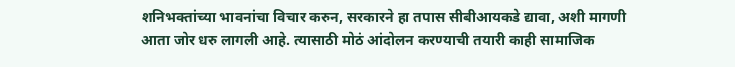शनिभक्तांच्या भावनांचा विचार करुन, सरकारने हा तपास सीबीआयकडे द्यावा, अशी मागणी आता जोर धरु लागली आहे. त्यासाठी मोठं आंदोलन करण्याची तयारी काही सामाजिक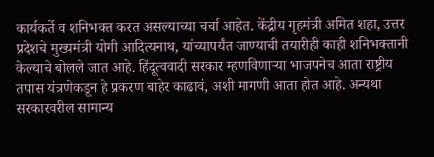कार्यकर्ते व शनिभक्त करत असल्याच्या चर्चा आहेत. केंद्रीय गृहमंत्री अमित शहा, उत्तर प्रदेशचे मुख्यमंत्री योगी आदित्यनाथ, यांच्यापर्यंत जाण्याची तयारीही काही शनिभक्तानी केल्याचे बोलले जात आहे. हिंदूत्ववादी सरकार म्हणविणाऱ्या भाजपनेच आता राष्ट्रीय तपास यंत्रणेकडून हे प्रकरण बाहेर काढावं, अशी मागणी आता होत आहे. अन्यथा सरकारवरील सामान्य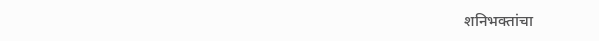शनिभक्तांचा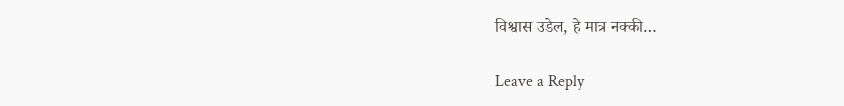विश्वास उडेल, हे मात्र नक्की…

Leave a Reply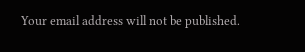Your email address will not be published.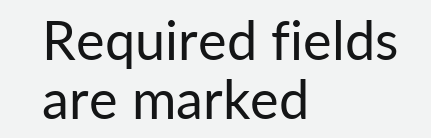Required fields are marked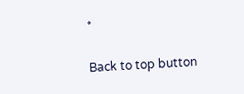*

Back to top button